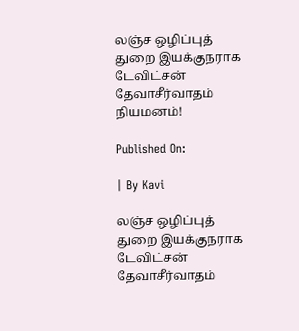லஞ்ச ஒழிப்புத் துறை இயக்குநராக டேவிட்சன் தேவாசீர்வாதம் நியமனம்!

Published On:

| By Kavi

லஞ்ச ஒழிப்புத் துறை இயக்குநராக டேவிட்சன் தேவாசீர்வாதம்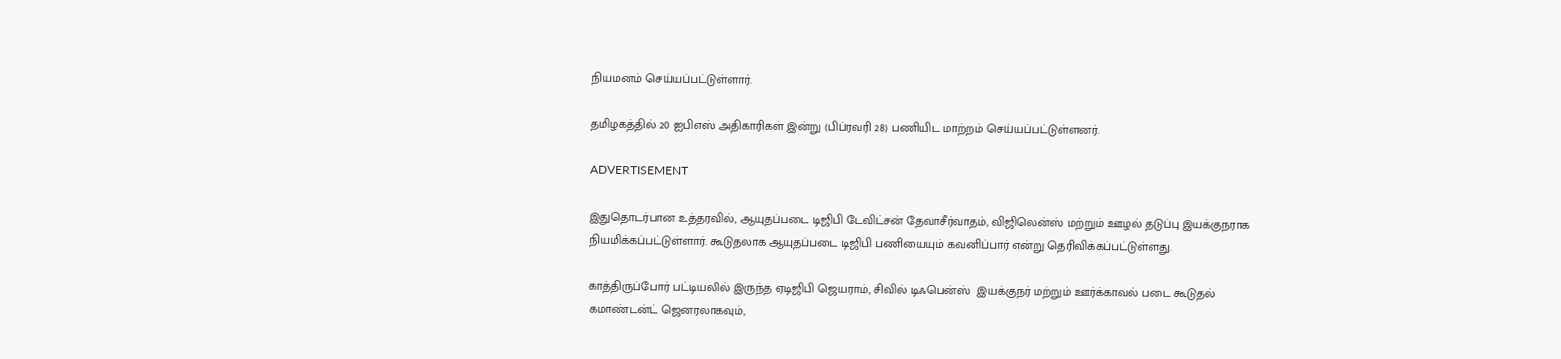நியமனம் செய்யப்பட்டுள்ளார்.

தமிழகத்தில் 20 ஐபிஎஸ் அதிகாரிகள் இன்று (பிப்ரவரி 28) பணியிட மாற்றம் செய்யப்பட்டுள்ளனர்.

ADVERTISEMENT

இதுதொடர்பான உத்தரவில், ஆயுதப்படை டிஜிபி டேவிட்சன் தேவாசீர்வாதம், விஜிலென்ஸ் மற்றும் ஊழல் தடுப்பு இயக்குநராக நியமிக்கப்பட்டுள்ளார். கூடுதலாக ஆயுதப்படை டிஜிபி பணியையும் கவனிப்பார் என்று தெரிவிக்கப்பட்டுள்ளது.

காத்திருப்போர் பட்டியலில் இருந்த ஏடிஜிபி ஜெயராம், சிவில் டிஃபென்ஸ்  இயக்குநர் மற்றும் ஊர்க்காவல் படை கூடுதல் கமாண்டன்ட் ஜெனரலாகவும்,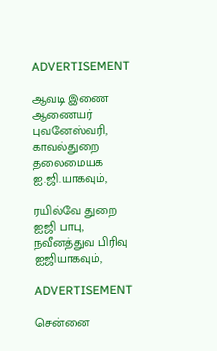ADVERTISEMENT

ஆவடி இணை ஆணையர் புவனேஸ்வரி,  காவல்துறை தலைமையக ஐ.ஜி.யாகவும்,

ரயில்வே துறை ஐஜி பாபு,  நவீனத்துவ பிரிவு ஐஜியாகவும்,

ADVERTISEMENT

சென்னை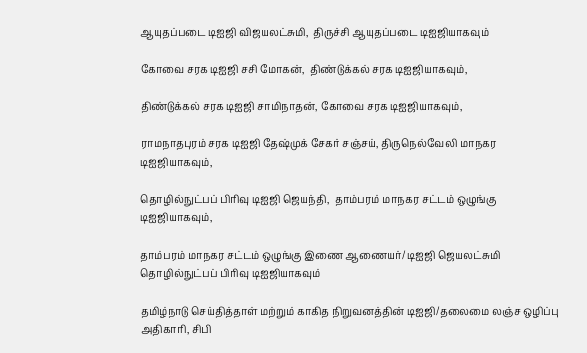ஆயுதப்படை டிஐஜி விஜயலட்சுமி,  திருச்சி ஆயுதப்படை டிஐஜியாகவும்

கோவை சரக டிஐஜி சசி மோகன்,  திண்டுக்கல் சரக டிஐஜியாகவும்,

திண்டுக்கல் சரக டிஐஜி சாமிநாதன், கோவை சரக டிஐஜியாகவும்,

ராமநாதபுரம் சரக டிஐஜி தேஷ்முக் சேகர் சஞ்சய், திருநெல்வேலி மாநகர டிஐஜியாகவும்,

தொழில்நுட்பப் பிரிவு டிஐஜி ஜெயந்தி,  தாம்பரம் மாநகர சட்டம் ஒழுங்கு டிஐஜியாகவும்,

தாம்பரம் மாநகர சட்டம் ஒழுங்கு இணை ஆணையர்/ டிஐஜி ஜெயலட்சுமி தொழில்நுட்பப் பிரிவு டிஐஜியாகவும்

தமிழ்நாடு செய்தித்தாள் மற்றும் காகித நிறுவனத்தின் டிஐஜி/தலைமை லஞ்ச ஒழிப்பு அதிகாரி, சிபி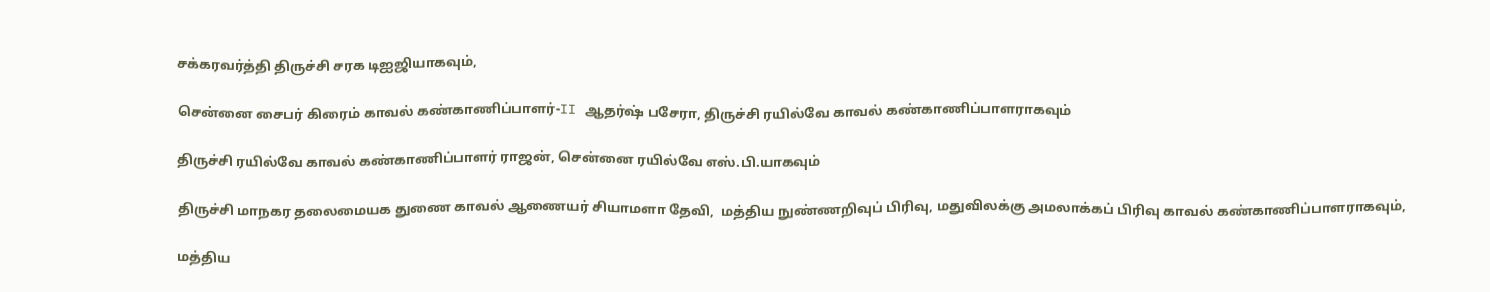சக்கரவர்த்தி திருச்சி சரக டிஐஜியாகவும்,

சென்னை சைபர் கிரைம் காவல் கண்காணிப்பாளர்-II ஆதர்ஷ் பசேரா, திருச்சி ரயில்வே காவல் கண்காணிப்பாளராகவும்

திருச்சி ரயில்வே காவல் கண்காணிப்பாளர் ராஜன், சென்னை ரயில்வே எஸ்.பி.யாகவும்

திருச்சி மாநகர தலைமையக துணை காவல் ஆணையர் சியாமளா தேவி,  மத்திய நுண்ணறிவுப் பிரிவு, மதுவிலக்கு அமலாக்கப் பிரிவு காவல் கண்காணிப்பாளராகவும்,

மத்திய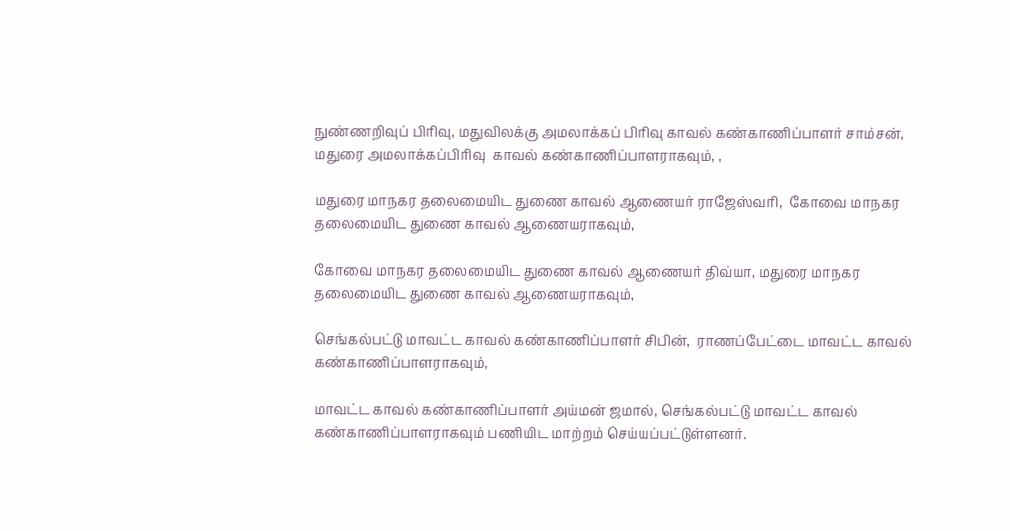நுண்ணறிவுப் பிரிவு, மதுவிலக்கு அமலாக்கப் பிரிவு காவல் கண்காணிப்பாளர் சாம்சன், மதுரை அமலாக்கப்பிரிவு  காவல் கண்காணிப்பாளராகவும், ,

மதுரை மாநகர தலைமையிட துணை காவல் ஆணையர் ராஜேஸ்வரி,  கோவை மாநகர தலைமையிட துணை காவல் ஆணையராகவும்,

கோவை மாநகர தலைமையிட துணை காவல் ஆணையர் திவ்யா, மதுரை மாநகர தலைமையிட துணை காவல் ஆணையராகவும்,

செங்கல்பட்டு மாவட்ட காவல் கண்காணிப்பாளர் சிபின்,  ராணப்பேட்டை மாவட்ட காவல் கண்காணிப்பாளராகவும்,

மாவட்ட காவல் கண்காணிப்பாளர் அய்மன் ஜமால், செங்கல்பட்டு மாவட்ட காவல் கண்காணிப்பாளராகவும் பணியிட மாற்றம் செய்யப்பட்டுள்ளனர்.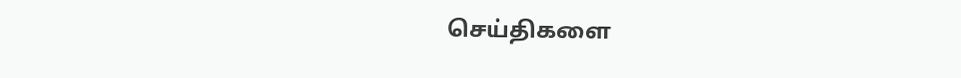செய்திகளை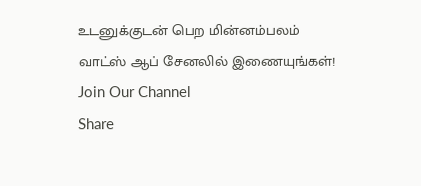உடனுக்குடன் பெற மின்னம்பலம் வாட்ஸ் ஆப் சேனலில் இணையுங்கள்!
Join Our Channel
Share